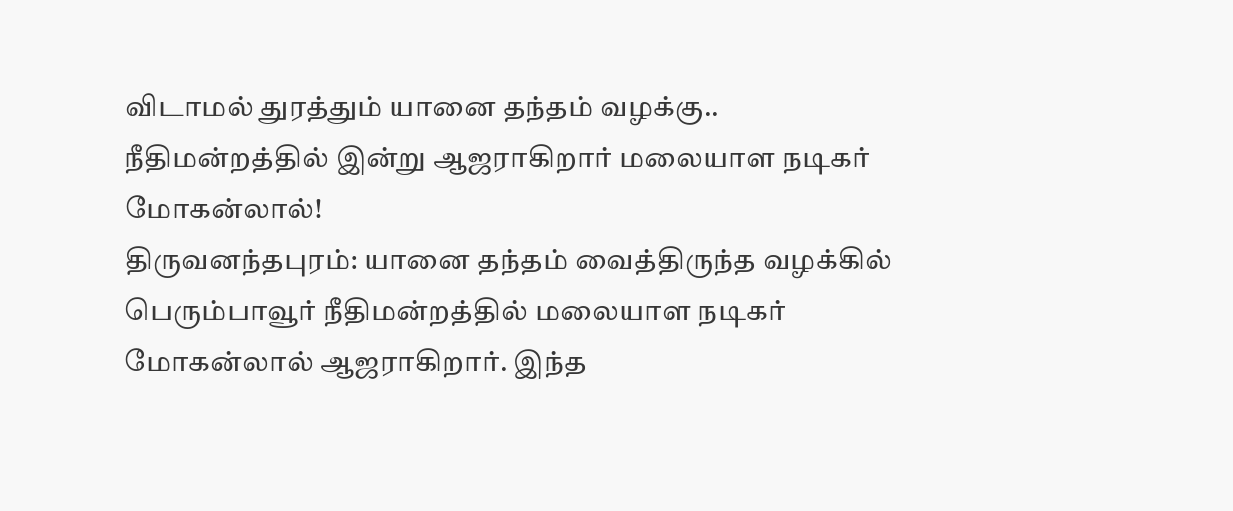விடாமல் துரத்தும் யானை தந்தம் வழக்கு.. நீதிமன்றத்தில் இன்று ஆஜராகிறார் மலையாள நடிகர் மோகன்லால்!
திருவனந்தபுரம்: யானை தந்தம் வைத்திருந்த வழக்கில் பெரும்பாவூர் நீதிமன்றத்தில் மலையாள நடிகர் மோகன்லால் ஆஜராகிறார். இந்த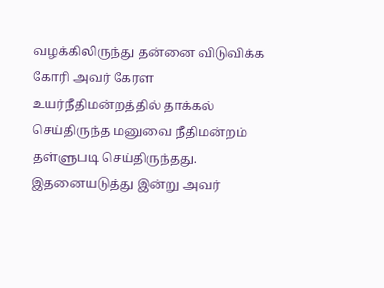வழக்கிலிருந்து தன்னை விடுவிக்க கோரி அவர் கேரள உயர்நீதிமன்றத்தில் தாக்கல் செய்திருந்த மனுவை நீதிமன்றம் தள்ளுபடி செய்திருந்தது. இதனையடுத்து இன்று அவர்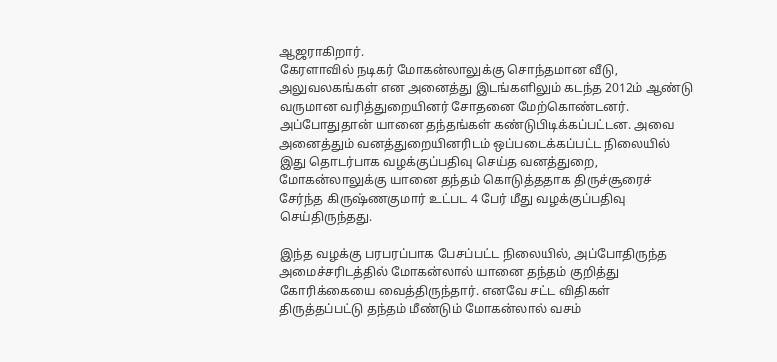ஆஜராகிறார்.
கேரளாவில் நடிகர் மோகன்லாலுக்கு சொந்தமான வீடு, அலுவலகங்கள் என அனைத்து இடங்களிலும் கடந்த 2012ம் ஆண்டு வருமான வரித்துறையினர் சோதனை மேற்கொண்டனர். அப்போதுதான் யானை தந்தங்கள் கண்டுபிடிக்கப்பட்டன. அவை அனைத்தும் வனத்துறையினரிடம் ஒப்படைக்கப்பட்ட நிலையில் இது தொடர்பாக வழக்குப்பதிவு செய்த வனத்துறை, மோகன்லாலுக்கு யானை தந்தம் கொடுத்ததாக திருச்சூரைச் சேர்ந்த கிருஷ்ணகுமார் உட்பட 4 பேர் மீது வழக்குப்பதிவு செய்திருந்தது.

இந்த வழக்கு பரபரப்பாக பேசப்பட்ட நிலையில், அப்போதிருந்த அமைச்சரிடத்தில் மோகன்லால் யானை தந்தம் குறித்து கோரிக்கையை வைத்திருந்தார். எனவே சட்ட விதிகள் திருத்தப்பட்டு தந்தம் மீண்டும் மோகன்லால் வசம்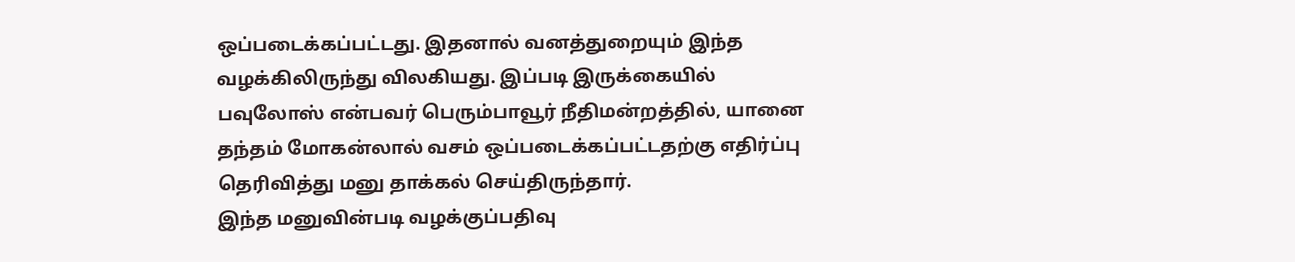ஒப்படைக்கப்பட்டது. இதனால் வனத்துறையும் இந்த வழக்கிலிருந்து விலகியது. இப்படி இருக்கையில் பவுலோஸ் என்பவர் பெரும்பாவூர் நீதிமன்றத்தில், யானை தந்தம் மோகன்லால் வசம் ஒப்படைக்கப்பட்டதற்கு எதிர்ப்பு தெரிவித்து மனு தாக்கல் செய்திருந்தார்.
இந்த மனுவின்படி வழக்குப்பதிவு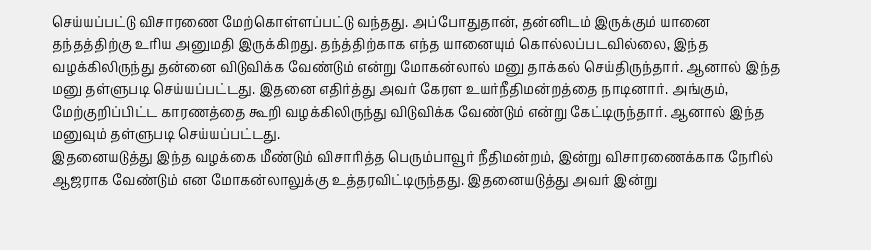செய்யப்பட்டு விசாரணை மேற்கொள்ளப்பட்டு வந்தது. அப்போதுதான், தன்னிடம் இருக்கும் யானை தந்தத்திற்கு உரிய அனுமதி இருக்கிறது. தந்த்திற்காக எந்த யானையும் கொல்லப்படவில்லை, இந்த வழக்கிலிருந்து தன்னை விடுவிக்க வேண்டும் என்று மோகன்லால் மனு தாக்கல் செய்திருந்தார். ஆனால் இந்த மனு தள்ளுபடி செய்யப்பட்டது. இதனை எதிர்த்து அவர் கேரள உயர்நீதிமன்றத்தை நாடினார். அங்கும், மேற்குறிப்பிட்ட காரணத்தை கூறி வழக்கிலிருந்து விடுவிக்க வேண்டும் என்று கேட்டிருந்தார். ஆனால் இந்த மனுவும் தள்ளுபடி செய்யப்பட்டது.
இதனையடுத்து இந்த வழக்கை மீண்டும் விசாரித்த பெரும்பாவூர் நீதிமன்றம், இன்று விசாரணைக்காக நேரில் ஆஜராக வேண்டும் என மோகன்லாலுக்கு உத்தரவிட்டிருந்தது. இதனையடுத்து அவர் இன்று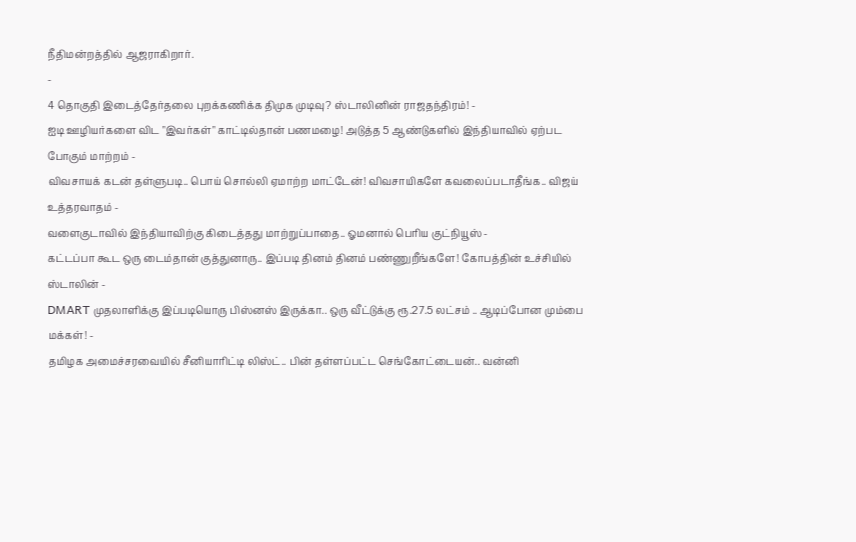நீதிமன்றத்தில் ஆஜராகிறார்.
-
4 தொகுதி இடைத்தேர்தலை புறக்கணிக்க திமுக முடிவு? ஸ்டாலினின் ராஜதந்திரம்! -
ஐடி ஊழியர்களை விட "இவர்கள்" காட்டில்தான் பணமழை! அடுத்த 5 ஆண்டுகளில் இந்தியாவில் ஏற்பட போகும் மாற்றம் -
விவசாயக் கடன் தள்ளுபடி.. பொய் சொல்லி ஏமாற்ற மாட்டேன்! விவசாயிகளே கவலைப்படாதீங்க.. விஜய் உத்தரவாதம் -
வளைகுடாவில் இந்தியாவிற்கு கிடைத்தது மாற்றுப்பாதை.. ஓமனால் பெரிய குட்நியூஸ் -
கட்டப்பா கூட ஒரு டைம்தான் குத்துனாரு.. இப்படி தினம் தினம் பண்ணுறீங்களே! கோபத்தின் உச்சியில் ஸ்டாலின் -
DMART முதலாளிக்கு இப்படியொரு பிஸ்னஸ் இருக்கா.. ஒரு வீட்டுக்கு ரூ.27.5 லட்சம் .. ஆடிப்போன மும்பை மக்கள்! -
தமிழக அமைச்சரவையில் சீனியாரிட்டி லிஸ்ட்.. பின் தள்ளப்பட்ட செங்கோட்டையன்.. வன்னி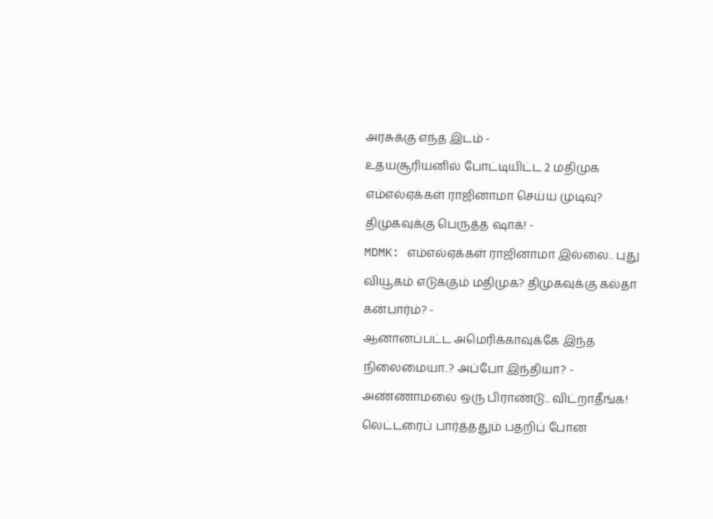அரசுக்கு எந்த இடம் -
உதயசூரியனில் போட்டியிட்ட 2 மதிமுக எம்எல்ஏக்கள் ராஜினாமா செய்ய முடிவு? திமுகவுக்கு பெருத்த ஷாக்! -
MDMK: எம்எல்ஏக்கள் ராஜினாமா இல்லை.. புது வியூகம் எடுக்கும் மதிமுக? திமுகவுக்கு கல்தா கன்பார்ம்? -
ஆனானப்பட்ட அமெரிக்காவுக்கே இந்த நிலைமையா..? அப்போ இந்தியா? -
அண்ணாமலை ஒரு பிராண்டு.. விட்றாதீங்க! லெட்டரைப் பார்த்ததும் பதறிப் போன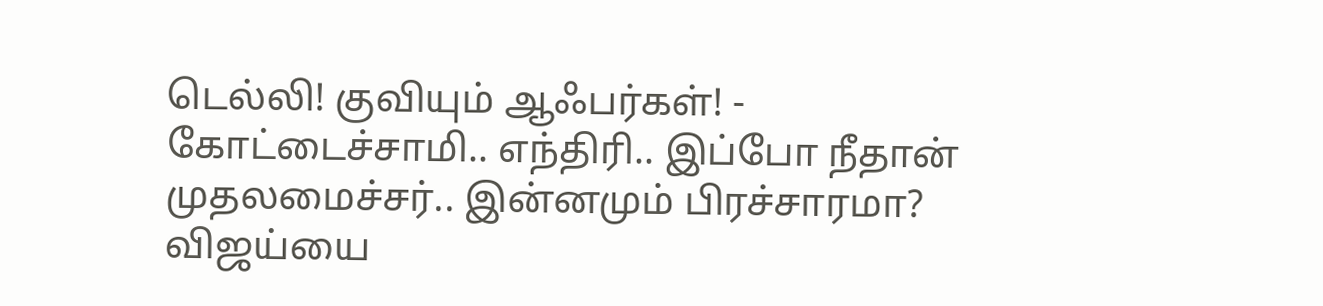டெல்லி! குவியும் ஆஃபர்கள்! -
கோட்டைச்சாமி.. எந்திரி.. இப்போ நீதான் முதலமைச்சர்.. இன்னமும் பிரச்சாரமா? விஜய்யை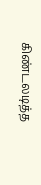கிண்டலடித்த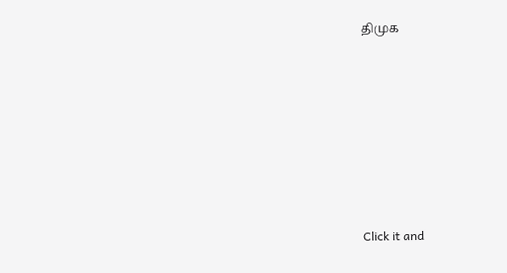திமுக












Click it and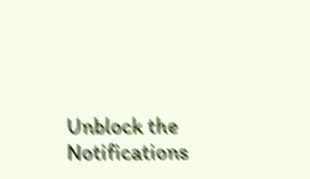Unblock the Notifications